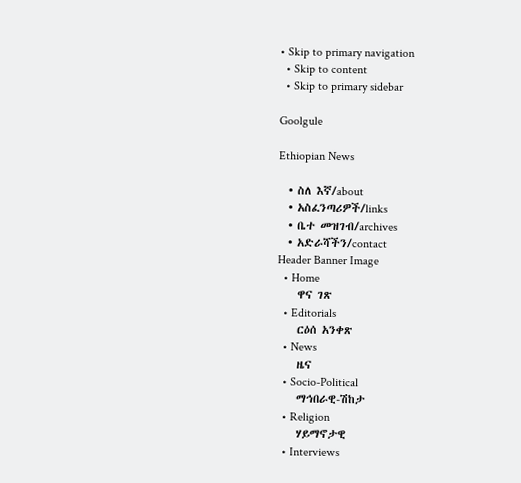• Skip to primary navigation
  • Skip to content
  • Skip to primary sidebar

Goolgule

Ethiopian News

  • ስለ እኛ/about
  • አስፈንጣሪዎች/links
  • ቤተ መዝገብ/archives
  • አድራሻችን/contact
Header Banner Image
  • Home
    ዋና ገጽ
  • Editorials
    ርዕሰ አንቀጽ
  • News
    ዜና
  • Socio-Political
    ማኅበራዊ-ሽከታ
  • Religion
    ሃይማኖታዊ
  • Interviews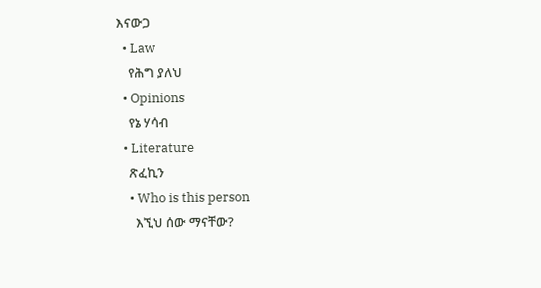እናውጋ
  • Law
    የሕግ ያለህ
  • Opinions
    የኔ ሃሳብ
  • Literature
    ጽፈኪን
    • Who is this person
      እኚህ ሰው ማናቸው?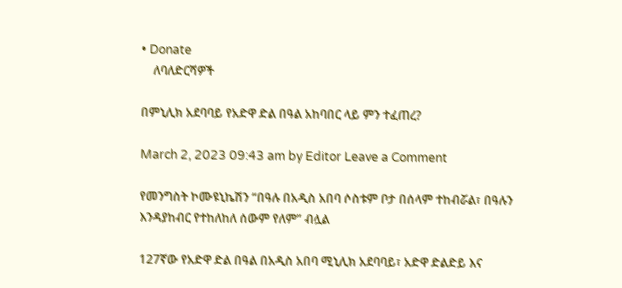• Donate
    ለባለድርሻዎች

በምኒሊክ አደባባይ የአድዋ ድል በዓል አከባበር ላይ ምን ተፈጠረ?

March 2, 2023 09:43 am by Editor Leave a Comment

የመንግስት ኮሙዩኒኬሽን “በዓሉ በአዲስ አበባ ሶስቱም ቦታ በሰላም ተከብሯል፣ በዓሉን እንዳያከብር የተከለከለ ሰውም የለም” ብሏል

127ኛው የአድዋ ድል በዓል በአዲስ አበባ ሚኒሊክ አደባባይ፣ አድዋ ድልድይ እና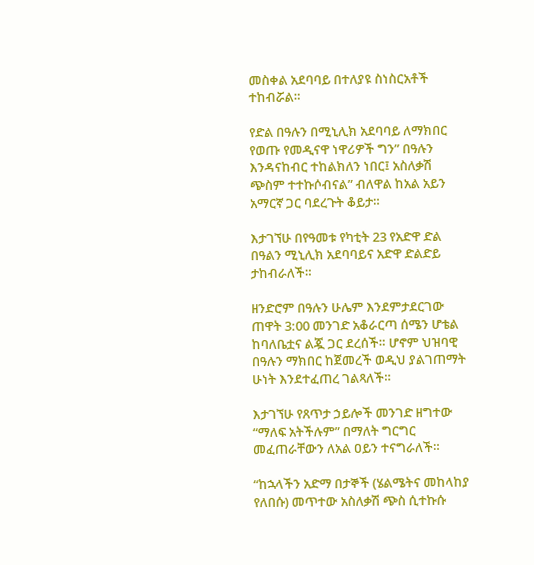መስቀል አደባባይ በተለያዩ ስነስርአቶች ተከብሯል።

የድል በዓሉን በሚኒሊክ አደባባይ ለማክበር የወጡ የመዲናዋ ነዋሪዎች ግን” በዓሉን እንዳናከብር ተከልክለን ነበር፤ አስለቃሽ ጭስም ተተኩሶብናል” ብለዋል ከአል አይን አማርኛ ጋር ባደረጉት ቆይታ።

እታገኘሁ በየዓመቱ የካቲት 23 የአድዋ ድል በዓልን ሚኒሊክ አደባባይና አድዋ ድልድይ ታከብራለች።

ዘንድሮም በዓሉን ሁሌም እንደምታደርገው ጠዋት 3:00 መንገድ አቆራርጣ ሰሜን ሆቴል ከባለቤቷና ልጇ ጋር ደረሰች። ሆኖም ህዝባዊ በዓሉን ማክበር ከጀመረች ወዲህ ያልገጠማት ሁነት እንደተፈጠረ ገልጻለች።

እታገኘሁ የጸጥታ ኃይሎች መንገድ ዘግተው “ማለፍ አትችሉም” በማለት ግርግር መፈጠራቸውን ለአል ዐይን ተናግራለች።

“ከኋላችን አድማ በታኞች (ሄልሜትና መከላከያ የለበሱ) መጥተው አስለቃሽ ጭስ ሲተኩሱ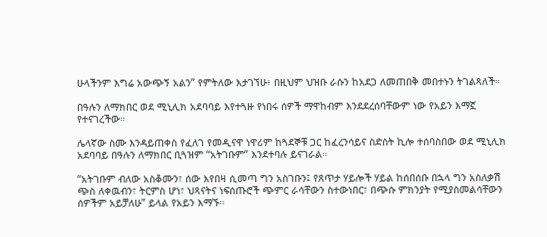ሁላችንም እግሬ አውጭኝ አልን” የምትለው እታገኘሁ፥ በዚህም ህዝቡ ራሱን ከአደጋ ለመጠበቅ መበተኑን ትገልጻለች።

በዓሉን ለማክበር ወደ ሚኒሊክ አደባባይ እየተጓዙ የነበሩ ሰዎች ማዋከብም እንደደረሰባቸውም ነው የአይን እማኟ የተናገረችው።

ሌላኛው ስሙ እንዳይጠቀስ የፈለገ የመዲናዋ ነዋሪም ከጓደኞቹ ጋር ከፈረንሳይና ስድስት ኪሎ ተሰባስበው ወደ ሚኒሊክ አደባባይ በዓሉን ለማክበር ቢጓዝም “አትገቡም” እንደተባሉ ይናገራል።

“አትገቡም ብለው አስቆሙን፣ ሰው እየበዛ ሲመጣ ግን አስገቡን፤ የጸጥታ ሃይሎች ሃይል ከሰበሰቡ በኋላ ግን አስለቃሽ ጭስ ለቀዉብን፣ ትርምስ ሆነ፣ ህጻናትና ነፍሰጡሮች ጭምር ራሳቸውን ስተውነበር፣ በጭሱ ምክንያት የሚያስመልሳቸውን ሰዎችም አይቻለሁ” ይላል የአይን እማኙ።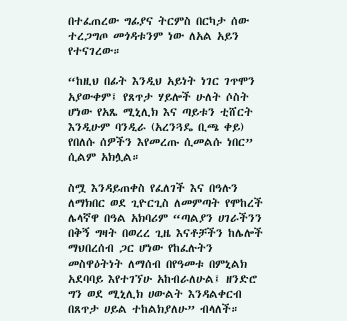በተፈጠረው ግፊያና ትርምስ በርካታ ሰው ተረጋግጦ መጎዳቱንም ነው ለአል አይን የተናገረው።

“ከዚህ በፊት እንዲህ አይነት ነገር ገጥሞን አያውቀም፤ የጸጥታ ሃይሎች ሁለት ሶስት ሆነው የአጼ ሚኒሊክ እና ጣይቱን ቲሸርት እንዲሁም ባንዲራ (አረንጓዴ ቢጫ ቀይ) የበለሱ ሰዎችን እየመረጡ ሲመልሱ ነበር” ሲልም አክሏል።

ስሟ እንዳይጠቀስ የፈለገች እና በዓሉን ለማክበር ወደ ጊዮርጊስ ለመምጣት የሞከረች ሌላኛዋ በዓል አክባሪም “ጣልያን ሀገራችንን በቅኝ ግዛት በወረረ ጊዜ እናቶቻችን ከሌሎች ማህበረሰብ ጋር ሆነው የከፈሉትን መስዋዕትነት ለማሰብ በየዓመቱ በምኒልክ አደባባይ እየተገኘሁ አከብራለሁል፤ ዘንድሮ ግን ወደ ሚኒሊክ ሀውልት እንዳልቀርብ በጸጥታ ሀይል ተከልክያለሁ” ብላለች።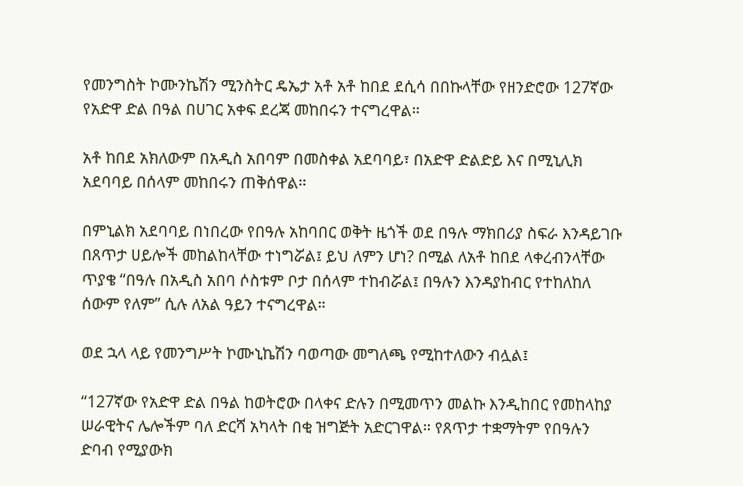የመንግስት ኮሙንኬሽን ሚንስትር ዴኤታ አቶ አቶ ከበደ ደሲሳ በበኩላቸው የዘንድሮው 127ኛው የአድዋ ድል በዓል በሀገር አቀፍ ደረጃ መከበሩን ተናግረዋል።

አቶ ከበደ አክለውም በአዲስ አበባም በመስቀል አደባባይ፣ በአድዋ ድልድይ እና በሚኒሊክ አደባባይ በሰላም መከበሩን ጠቅሰዋል።

በምኒልክ አደባባይ በነበረው የበዓሉ አከባበር ወቅት ዜጎች ወደ በዓሉ ማክበሪያ ስፍራ እንዳይገቡ በጸጥታ ሀይሎች መከልከላቸው ተነግሯል፤ ይህ ለምን ሆነ? በሚል ለአቶ ከበደ ላቀረብንላቸው ጥያቄ “በዓሉ በአዲስ አበባ ሶስቱም ቦታ በሰላም ተከብሯል፤ በዓሉን እንዳያከብር የተከለከለ ሰውም የለም” ሲሉ ለአል ዓይን ተናግረዋል።

ወደ ኋላ ላይ የመንግሥት ኮሙኒኬሽን ባወጣው መግለጫ የሚከተለውን ብሏል፤

“127ኛው የአድዋ ድል በዓል ከወትሮው በላቀና ድሉን በሚመጥን መልኩ እንዲከበር የመከላከያ ሠራዊትና ሌሎችም ባለ ድርሻ አካላት በቂ ዝግጅት አድርገዋል። የጸጥታ ተቋማትም የበዓሉን ድባብ የሚያውክ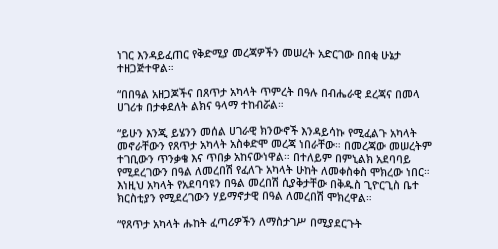ነገር እንዳይፈጠር የቅድሚያ መረጃዎችን መሠረት አድርገው በበቂ ሁኔታ ተዘጋጅተዋል።

“በበዓል አዘጋጆችና በጸጥታ አካላት ጥምረት በዓሉ በብሔራዊ ደረጃና በመላ ሀገሪቱ በታቀደለት ልክና ዓላማ ተከብሯል።

“ይሁን እንጂ ይሄንን መሰል ሀገራዊ ክንውኖች እንዳይሳኩ የሚፈልጉ አካላት መኖራቸውን የጸጥታ አካላት አስቀድሞ መረጃ ነበራቸው። በመረጃው መሠረትም ተገቢውን ጥንቃቄ እና ጥበቃ አከናውነዋል። በተለይም በምኒልክ አደባባይ የሚደረገውን በዓል ለመረበሽ የፈለጉ አካላት ሁከት ለመቀስቀስ ሞክረው ነበር። እነዚህ አካላት የአደባባዩን በዓል መረበሽ ሲያቅታቸው በቅዱስ ጊዮርጊስ ቤተ ክርስቲያን የሚደረገውን ሃይማኖታዊ በዓል ለመረበሽ ሞክረዋል።

“የጸጥታ አካላት ሑከት ፈጣሪዎችን ለማስታገሥ በሚያደርጉት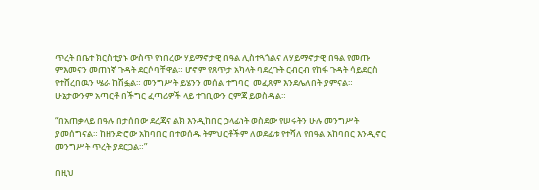ጥረት በቤተ ክርስቲያኑ ውስጥ የነበረው ሃይማኖታዊ በዓል ሊስተጓጎልና ለሃይማኖታዊ በዓል የመጡ  ምእመናን መጠነኛ ጉዳት ደርሶባቸዋል። ሆኖም የጸጥታ አካላት ባደረጉት ርብርብ የከፋ ጉዳት ሳይደርስ የተሸረበዉን ሤራ ከሽፏል። መንግሥት ይሄንን መሰል ተግባር  መፈጸም እንደሌለበት ያምናል።  ሁኔታውንም አጣርቶ በችግር ፈጣሪዎች ላይ ተገቢውን ርምጃ ይወስዳል።

“በአጠቃላይ በዓሉ በታሰበው ደረጃና ልክ እንዲከበር ኃላፊነት ወስደው የሠሩትን ሁሉ መንግሥት ያመሰግናል። ከዘንድሮው አከባበር በተወሰዱ ትምህርቶችም ለወደፊቱ የተሻለ የበዓል አከባበር እንዲኖር መንግሥት ጥረት ያደርጋል።”

በዚህ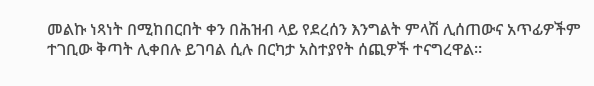መልኩ ነጻነት በሚከበርበት ቀን በሕዝብ ላይ የደረሰን እንግልት ምላሽ ሊሰጠውና አጥፊዎችም ተገቢው ቅጣት ሊቀበሉ ይገባል ሲሉ በርካታ አስተያየት ሰጪዎች ተናግረዋል።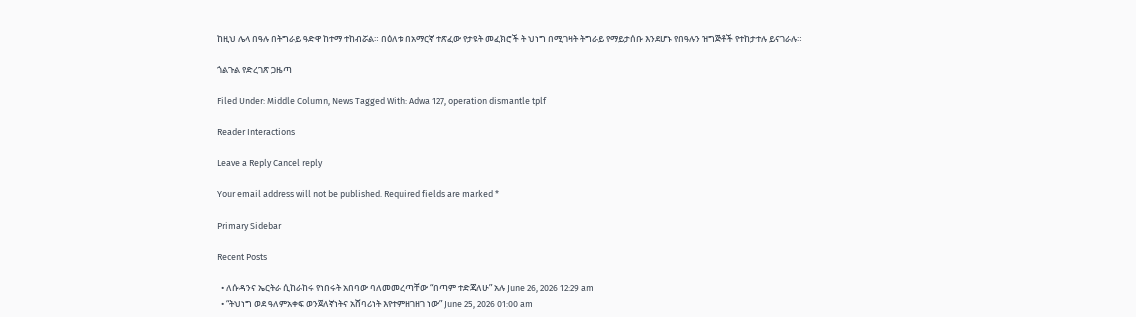ከዚህ ሌላ በዓሉ በትግራይ ዓድዋ ከተማ ተከብሯል። በዕለቱ በአማርኛ ተጽፈው የታዩት መፈክሮች ት ህነግ በሚገዛት ትግራይ የማይታሰቡ እንደሆኑ የበዓሉን ዝግጅቶች የተከታተሉ ይናገራሉ።

ጎልጉል የድረገጽ ጋዜጣ

Filed Under: Middle Column, News Tagged With: Adwa 127, operation dismantle tplf

Reader Interactions

Leave a Reply Cancel reply

Your email address will not be published. Required fields are marked *

Primary Sidebar

Recent Posts

  • ለሱዳንና ኤርትራ ሲከራከሩ የነበሩት አበባው ባለመመረጣቸው “በጣም ተድጃለሁ” አሉ June 26, 2026 12:29 am
  • “ትህነግ ወደ ዓለምአቀፍ ወንጀለኛነትና አሸባሪነት እየተምዘገዘገ ነው” June 25, 2026 01:00 am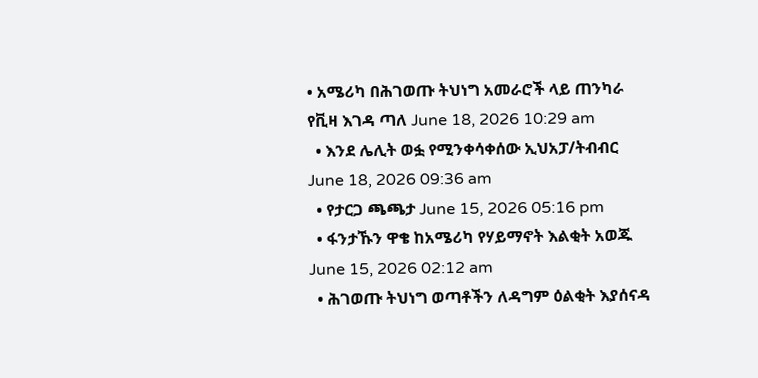• አሜሪካ በሕገወጡ ትህነግ አመራሮች ላይ ጠንካራ የቪዛ እገዳ ጣለ June 18, 2026 10:29 am
  • እንደ ሌሊት ወፏ የሚንቀሳቀሰው ኢህአፓ/ትብብር   June 18, 2026 09:36 am
  • የታርጋ ጫጫታ June 15, 2026 05:16 pm
  • ፋንታኹን ዋቄ ከአሜሪካ የሃይማኖት እልቂት አወጁ June 15, 2026 02:12 am
  • ሕገወጡ ትህነግ ወጣቶችን ለዳግም ዕልቂት እያሰናዳ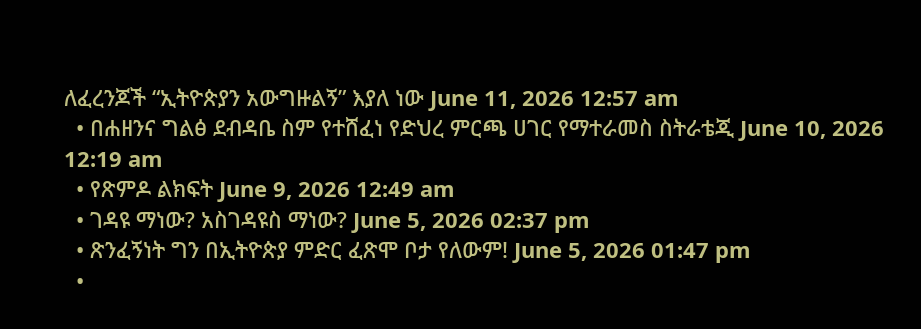ለፈረንጆች “ኢትዮጵያን አውግዙልኝ” እያለ ነው June 11, 2026 12:57 am
  • በሐዘንና ግልፅ ደብዳቤ ስም የተሸፈነ የድህረ ምርጫ ሀገር የማተራመስ ስትራቴጂ June 10, 2026 12:19 am
  • የጽምዶ ልክፍት June 9, 2026 12:49 am
  • ገዳዩ ማነው? አስገዳዩስ ማነው? June 5, 2026 02:37 pm
  • ጽንፈኝነት ግን በኢትዮጵያ ምድር ፈጽሞ ቦታ የለውም! June 5, 2026 01:47 pm
  •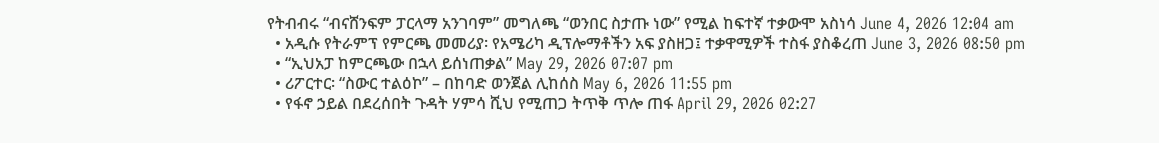የትብብሩ “ብናሸንፍም ፓርላማ አንገባም” መግለጫ “ወንበር ስታጡ ነው” የሚል ከፍተኛ ተቃውሞ አስነሳ June 4, 2026 12:04 am
  • አዲሱ የትራምፕ የምርጫ መመሪያ፡ የአሜሪካ ዲፕሎማቶችን አፍ ያስዘጋ፤ ተቃዋሚዎች ተስፋ ያስቆረጠ June 3, 2026 08:50 pm
  • “ኢህአፓ ከምርጫው በኋላ ይሰነጠቃል” May 29, 2026 07:07 pm
  • ሪፖርተር፡ “ስውር ተልዕኮ” – በከባድ ወንጀል ሊከሰስ May 6, 2026 11:55 pm
  • የፋኖ ኃይል በደረሰበት ጉዳት ሃምሳ ሺህ የሚጠጋ ትጥቅ ጥሎ ጠፋ April 29, 2026 02:27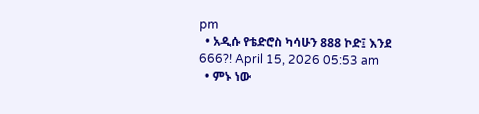pm
  • አዲሱ የቴድሮስ ካሳሁን 888 ኮድ፤ እንደ 666?! April 15, 2026 05:53 am
  • ምኑ ነው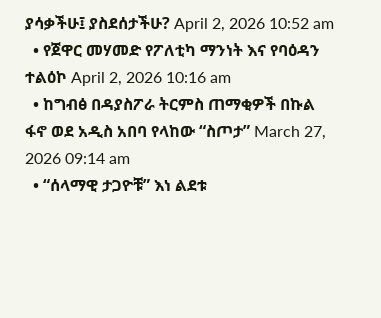ያሳቃችሁ፤ ያስደሰታችሁ? April 2, 2026 10:52 am
  • የጀዋር መሃመድ የፖለቲካ ማንነት እና የባዕዳን ተልዕኮ April 2, 2026 10:16 am
  • ከግብፅ በዳያስፖራ ትርምስ ጠማቂዎች በኩል ፋኖ ወደ አዲስ አበባ የላከው “ስጦታ” March 27, 2026 09:14 am
  • “ሰላማዊ ታጋዮቹ” እነ ልደቱ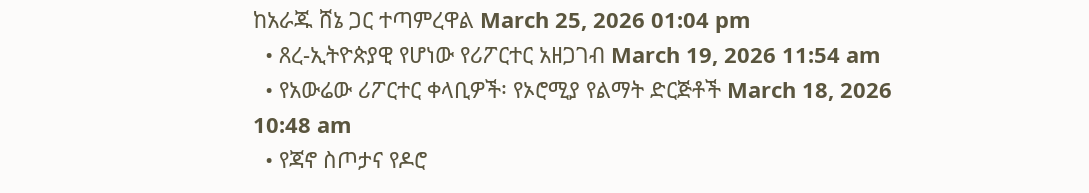ከአራጁ ሸኔ ጋር ተጣምረዋል March 25, 2026 01:04 pm
  • ጸረ-ኢትዮጵያዊ የሆነው የሪፖርተር አዘጋገብ March 19, 2026 11:54 am
  • የአውሬው ሪፖርተር ቀላቢዎች፡ የኦሮሚያ የልማት ድርጅቶች March 18, 2026 10:48 am
  • የጃኖ ስጦታና የዶሮ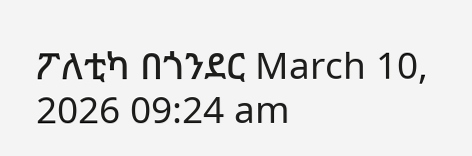ፖለቲካ በጎንደር March 10, 2026 09:24 am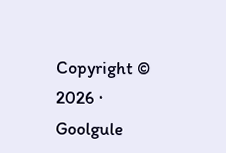Copyright © 2026 · Goolgule